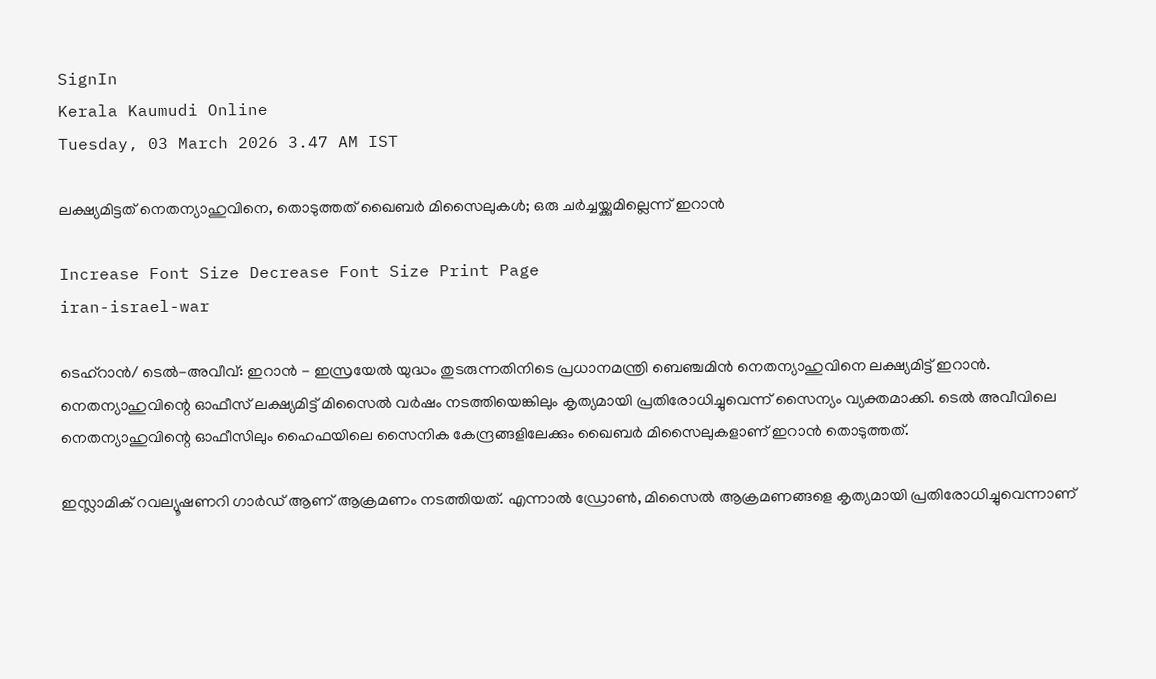SignIn
Kerala Kaumudi Online
Tuesday, 03 March 2026 3.47 AM IST

ലക്ഷ്യമിട്ടത് നെതന്യാഹുവിനെ, തൊടുത്തത് ഖൈബര്‍ മിസൈലുകള്‍; ഒരു ചര്‍ച്ചയ്ക്കുമില്ലെന്ന് ഇറാന്‍

Increase Font Size Decrease Font Size Print Page
iran-israel-war

ടെഹ്‌റാന്‍/ ടെല്‍-അവീവ്: ഇറാന്‍ - ഇസ്രയേല്‍ യുദ്ധം തുടരുന്നതിനിടെ പ്രധാനമന്ത്രി ബെഞ്ചമിന്‍ നെതന്യാഹുവിനെ ലക്ഷ്യമിട്ട് ഇറാന്‍. നെതന്യാഹുവിന്റെ ഓഫീസ് ലക്ഷ്യമിട്ട് മിസൈല്‍ വര്‍ഷം നടത്തിയെങ്കിലും കൃത്യമായി പ്രതിരോധിച്ചുവെന്ന് സൈന്യം വ്യക്തമാക്കി. ടെല്‍ അവീവിലെ നെതന്യാഹുവിന്റെ ഓഫീസിലും ഹൈഫയിലെ സൈനിക കേന്ദ്രങ്ങളിലേക്കും ഖൈബര്‍ മിസൈലുകളാണ് ഇറാന്‍ തൊടുത്തത്.

ഇസ്ലാമിക് റവല്യൂഷണറി ഗാര്‍ഡ് ആണ് ആക്രമണം നടത്തിയത്. എന്നാല്‍ ഡ്രോണ്‍, മിസൈല്‍ ആക്രമണങ്ങളെ കൃത്യമായി പ്രതിരോധിച്ചുവെന്നാണ്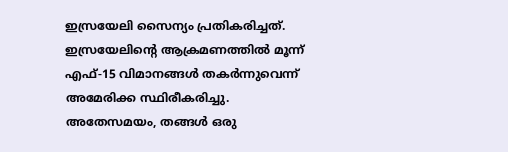ഇസ്രയേലി സൈന്യം പ്രതികരിച്ചത്. ഇസ്രയേലിന്റെ ആക്രമണത്തില്‍ മൂന്ന് എഫ്-15 വിമാനങ്ങള്‍ തകര്‍ന്നുവെന്ന് അമേരിക്ക സ്ഥിരീകരിച്ചു. അതേസമയം, തങ്ങള്‍ ഒരു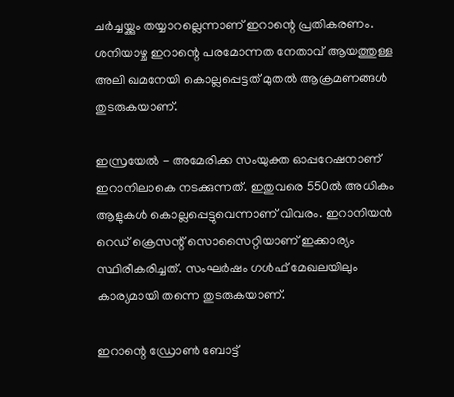ചര്‍ച്ചയ്ക്കും തയ്യാറല്ലെന്നാണ് ഇറാന്റെ പ്രതികരണം. ശനിയാഴ്ച ഇറാന്റെ പരമോന്നത നേതാവ് ആയത്തുള്ള അലി ഖമനേയി കൊല്ലപ്പെട്ടത് മുതല്‍ ആക്രമണങ്ങള്‍ തുടരുകയാണ്.

ഇസ്രയേല്‍ - അമേരിക്ക സംയുക്ത ഓപ്പറേഷനാണ് ഇറാനിലാകെ നടക്കുന്നത്. ഇതുവരെ 550ല്‍ അധികം ആളുകള്‍ കൊല്ലപ്പെട്ടുവെന്നാണ് വിവരം. ഇറാനിയന്‍ റെഡ് ക്രെസന്റ് സൊസൈറ്റിയാണ് ഇക്കാര്യം സ്ഥിരീകരിച്ചത്. സംഘര്‍ഷം ഗള്‍ഫ് മേഖലയിലും കാര്യമായി തന്നെ തുടരുകയാണ്.

ഇറാന്റെ ഡ്രോണ്‍ ബോട്ട്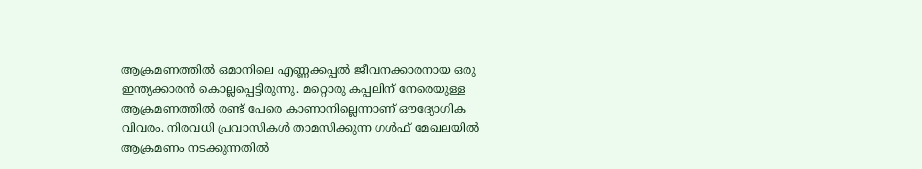ആക്രമണത്തില്‍ ഒമാനിലെ എണ്ണക്കപ്പല്‍ ജീവനക്കാരനായ ഒരു ഇന്ത്യക്കാരന്‍ കൊല്ലപ്പെട്ടിരുന്നു. മറ്റൊരു കപ്പലിന് നേരെയുള്ള ആക്രമണത്തില്‍ രണ്ട് പേരെ കാണാനില്ലെന്നാണ് ഔദ്യോഗിക വിവരം. നിരവധി പ്രവാസികള്‍ താമസിക്കുന്ന ഗള്‍ഫ് മേഖലയില്‍ ആക്രമണം നടക്കുന്നതില്‍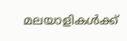മലയാളികള്‍ക്ക്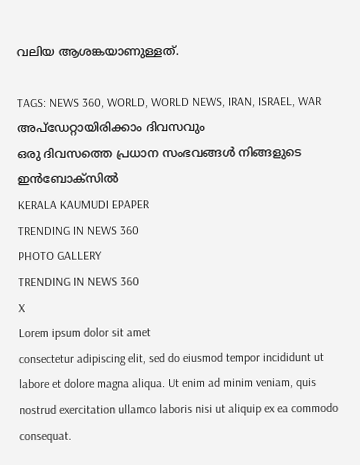വലിയ ആശങ്കയാണുള്ളത്.

TAGS: NEWS 360, WORLD, WORLD NEWS, IRAN, ISRAEL, WAR
അപ്ഡേറ്റായിരിക്കാം ദിവസവും
ഒരു ദിവസത്തെ പ്രധാന സംഭവങ്ങൾ നിങ്ങളുടെ ഇൻബോക്സിൽ
KERALA KAUMUDI EPAPER
TRENDING IN NEWS 360
PHOTO GALLERY
TRENDING IN NEWS 360
X
Lorem ipsum dolor sit amet
consectetur adipiscing elit, sed do eiusmod tempor incididunt ut labore et dolore magna aliqua. Ut enim ad minim veniam, quis nostrud exercitation ullamco laboris nisi ut aliquip ex ea commodo consequat.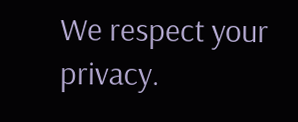We respect your privacy.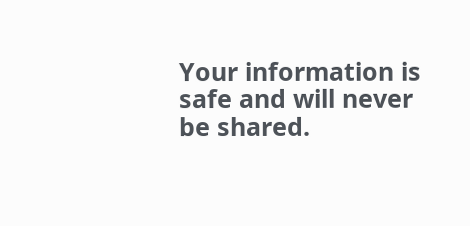Your information is safe and will never be shared.